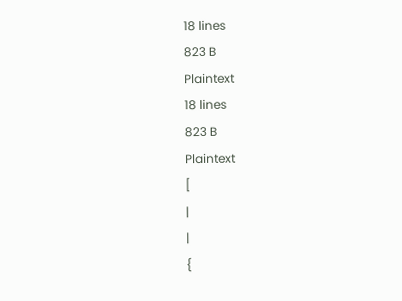18 lines
823 B
Plaintext
18 lines
823 B
Plaintext
[
|
|
{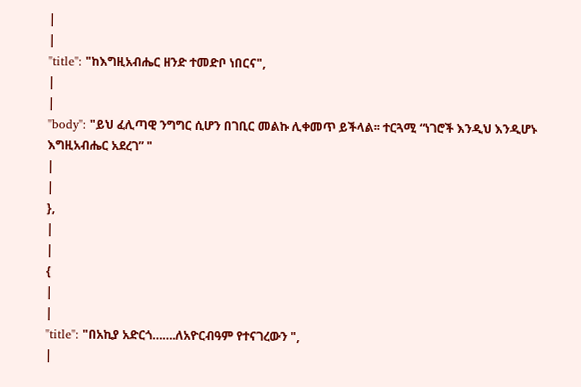|
|
"title": "ከእግዚአብሔር ዘንድ ተመድቦ ነበርና",
|
|
"body": "ይህ ፈሊጣዊ ንግግር ሲሆን በገቢር መልኩ ሊቀመጥ ይችላል፡፡ ተርጓሚ “ነገሮች እንዲህ እንዲሆኑ እግዚአብሔር አደረገ” "
|
|
},
|
|
{
|
|
"title": "በአኪያ አድርጎ…….ለአዮርብዓም የተናገረውን ",
|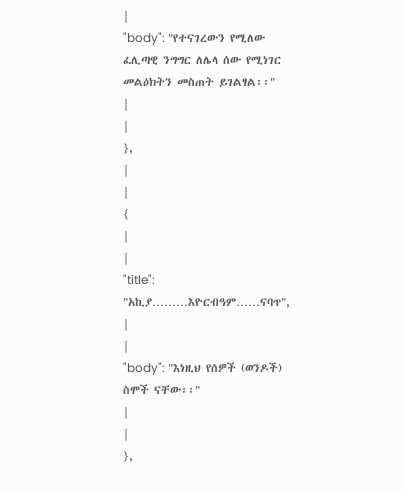|
"body": "የተናገረውን የሚለው ፈሊጣዊ ንግግር ለሌላ ሰው የሚነገር መልዕክትን መስጠት ይገልፃል፡፡"
|
|
},
|
|
{
|
|
"title": "አኪያ………እዮርብዓም……ናባጥ",
|
|
"body": "እነዚህ የሰዎች (ወንዶች) ስሞች ናቸው፡፡"
|
|
},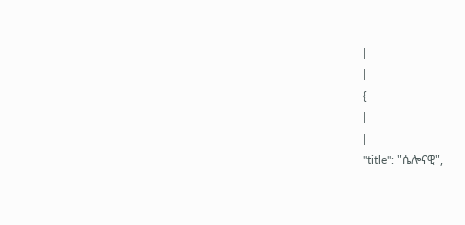|
|
{
|
|
"title": "ሴሎናዊ",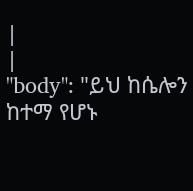|
|
"body": "ይህ ከሴሎን ከተማ የሆኑ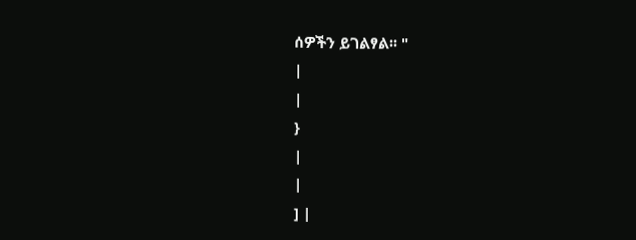ሰዎችን ይገልፃል፡፡ "
|
|
}
|
|
] |